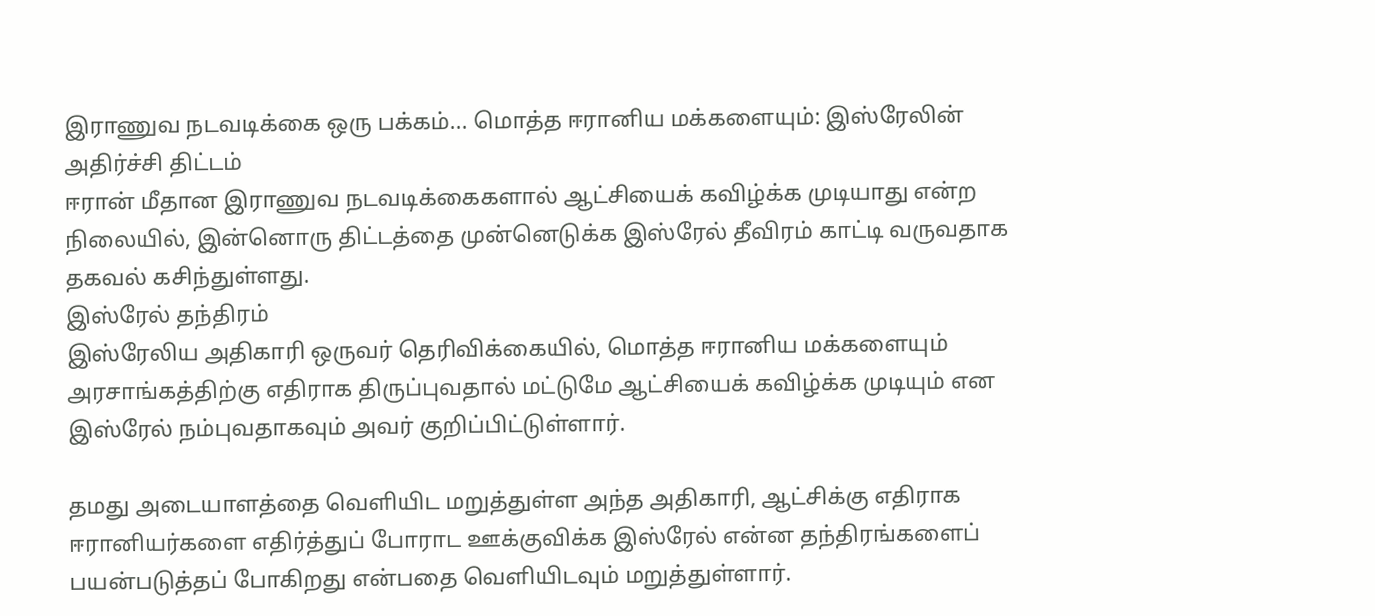இராணுவ நடவடிக்கை ஒரு பக்கம்... மொத்த ஈரானிய மக்களையும்: இஸ்ரேலின் அதிர்ச்சி திட்டம்
ஈரான் மீதான இராணுவ நடவடிக்கைகளால் ஆட்சியைக் கவிழ்க்க முடியாது என்ற நிலையில், இன்னொரு திட்டத்தை முன்னெடுக்க இஸ்ரேல் தீவிரம் காட்டி வருவதாக தகவல் கசிந்துள்ளது.
இஸ்ரேல் தந்திரம்
இஸ்ரேலிய அதிகாரி ஒருவர் தெரிவிக்கையில், மொத்த ஈரானிய மக்களையும் அரசாங்கத்திற்கு எதிராக திருப்புவதால் மட்டுமே ஆட்சியைக் கவிழ்க்க முடியும் என இஸ்ரேல் நம்புவதாகவும் அவர் குறிப்பிட்டுள்ளார்.

தமது அடையாளத்தை வெளியிட மறுத்துள்ள அந்த அதிகாரி, ஆட்சிக்கு எதிராக ஈரானியர்களை எதிர்த்துப் போராட ஊக்குவிக்க இஸ்ரேல் என்ன தந்திரங்களைப் பயன்படுத்தப் போகிறது என்பதை வெளியிடவும் மறுத்துள்ளார்.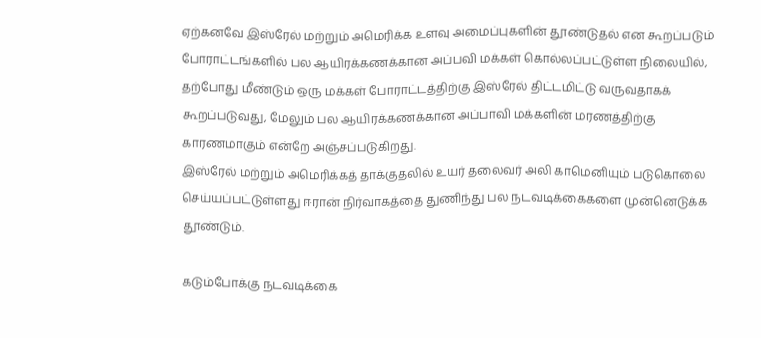ஏற்கனவே இஸ்ரேல் மற்றும் அமெரிக்க உளவு அமைப்புகளின் தூண்டுதல் என கூறப்படும் போராட்டங்களில் பல ஆயிரக்கணக்கான அப்பவி மக்கள் கொல்லப்பட்டுள்ள நிலையில்,
தற்போது மீண்டும் ஒரு மக்கள் போராட்டத்திற்கு இஸ்ரேல் திட்டமிட்டு வருவதாகக் கூறப்படுவது, மேலும் பல ஆயிரக்கணக்கான அப்பாவி மக்களின் மரணத்திற்கு காரணமாகும் என்றே அஞ்சப்படுகிறது.
இஸ்ரேல் மற்றும் அமெரிக்கத் தாக்குதலில் உயர் தலைவர் அலி காமெனியும் படுகொலை செய்யப்பட்டுள்ளது ஈரான் நிர்வாகத்தை துணிந்து பல நடவடிக்கைகளை முன்னெடுக்க தூண்டும்.

கடும்போக்கு நடவடிக்கை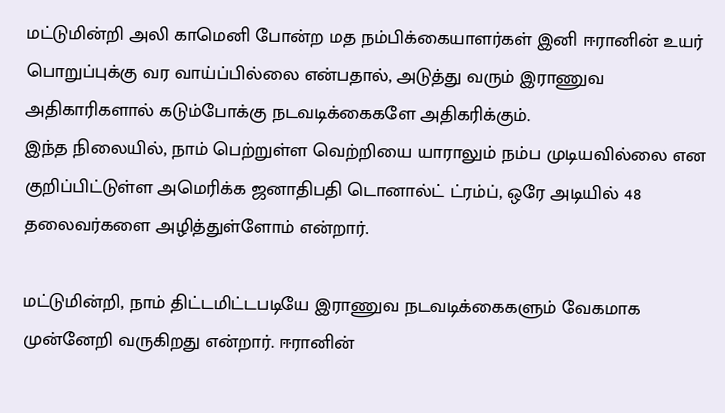மட்டுமின்றி அலி காமெனி போன்ற மத நம்பிக்கையாளர்கள் இனி ஈரானின் உயர் பொறுப்புக்கு வர வாய்ப்பில்லை என்பதால், அடுத்து வரும் இராணுவ அதிகாரிகளால் கடும்போக்கு நடவடிக்கைகளே அதிகரிக்கும்.
இந்த நிலையில், நாம் பெற்றுள்ள வெற்றியை யாராலும் நம்ப முடியவில்லை என குறிப்பிட்டுள்ள அமெரிக்க ஜனாதிபதி டொனால்ட் ட்ரம்ப், ஒரே அடியில் 48 தலைவர்களை அழித்துள்ளோம் என்றார்.

மட்டுமின்றி, நாம் திட்டமிட்டபடியே இராணுவ நடவடிக்கைகளும் வேகமாக முன்னேறி வருகிறது என்றார். ஈரானின்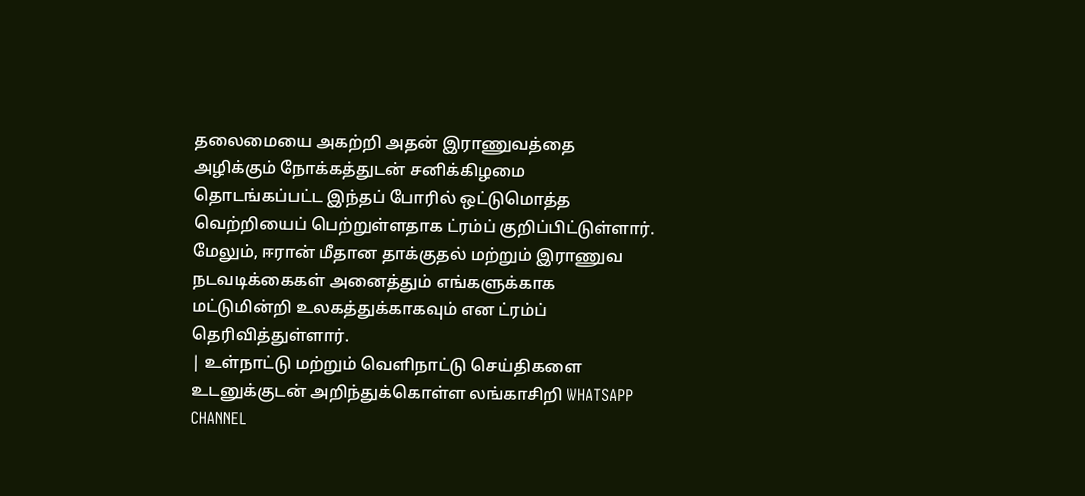தலைமையை அகற்றி அதன் இராணுவத்தை அழிக்கும் நோக்கத்துடன் சனிக்கிழமை தொடங்கப்பட்ட இந்தப் போரில் ஒட்டுமொத்த வெற்றியைப் பெற்றுள்ளதாக ட்ரம்ப் குறிப்பிட்டுள்ளார்.
மேலும், ஈரான் மீதான தாக்குதல் மற்றும் இராணுவ நடவடிக்கைகள் அனைத்தும் எங்களுக்காக மட்டுமின்றி உலகத்துக்காகவும் என ட்ரம்ப் தெரிவித்துள்ளார்.
| உள்நாட்டு மற்றும் வெளிநாட்டு செய்திகளை உடனுக்குடன் அறிந்துக்கொள்ள லங்காசிறி WHATSAPP CHANNEL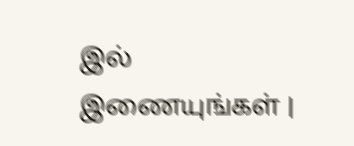இல் இணையுங்கள் |